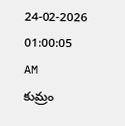24-02-2026 01:00:05 AM
కుమ్రం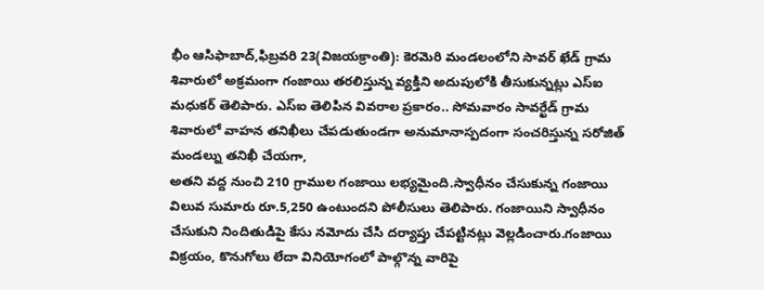భీం ఆసిఫాబాద్,ఫిబ్రవరి 23(విజయక్రాంతి): కెరమెరి మండలంలోని సావర్ ఖేడ్ గ్రామ శివారులో అక్రమంగా గంజాయి తరలిస్తున్న వ్యక్తిని అదుపులోకి తీసుకున్నట్లు ఎస్ఐ మధుకర్ తెలిపారు. ఎస్ఐ తెలిపిన వివరాల ప్రకారం.. సోమవారం సావర్ఖేడ్ గ్రామ శివారులో వాహన తనిఖీలు చేపడుతుండగా అనుమానాస్పదంగా సంచరిస్తున్న సరోజిత్ మండల్ను తనిఖీ చేయగా,
అతని వద్ద నుంచి 210 గ్రాముల గంజాయి లభ్యమైంది.స్వాధీనం చేసుకున్న గంజాయి విలువ సుమారు రూ.5,250 ఉంటుందని పోలీసులు తెలిపారు. గంజాయిని స్వాధీనం చేసుకుని నిందితుడిపై కేసు నమోదు చేసి దర్యాప్తు చేపట్టినట్లు వెల్లడించారు.గంజాయి విక్రయం, కొనుగోలు లేదా వినియోగంలో పాల్గొన్న వారిపై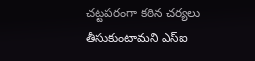చట్టపరంగా కఠిన చర్యలు తీసుకుంటామని ఎస్ఐ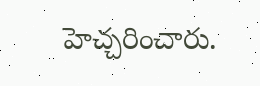హెచ్చరించారు.